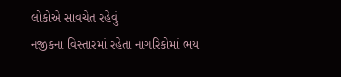લોકોએ સાવચેત રહેવું
નજીકના વિસ્તારમાં રહેતા નાગરિકોમાં ભય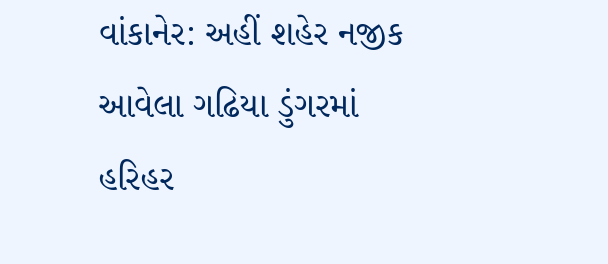વાંકાનેર: અહીં શહેર નજીક આવેલા ગઢિયા ડુંગરમાં હરિહર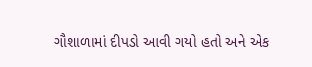ગૌશાળામાં દીપડો આવી ગયો હતો અને એક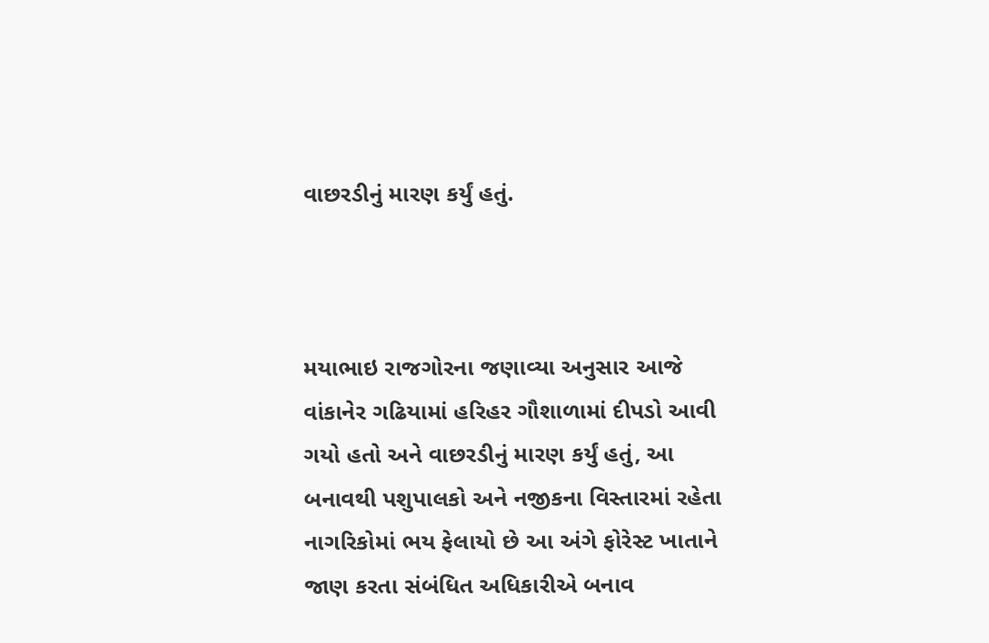વાછરડીનું મારણ કર્યું હતું.



મયાભાઇ રાજગોરના જણાવ્યા અનુસાર આજે વાંકાનેર ગઢિયામાં હરિહર ગૌશાળામાં દીપડો આવી ગયો હતો અને વાછરડીનું મારણ કર્યું હતું, આ બનાવથી પશુપાલકો અને નજીકના વિસ્તારમાં રહેતા નાગરિકોમાં ભય ફેલાયો છે આ અંગે ફોરેસ્ટ ખાતાને જાણ કરતા સંબંધિત અધિકારીએ બનાવ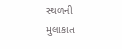સ્થળની મુલાકાત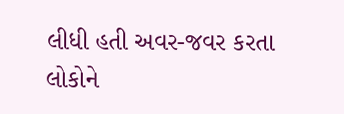લીધી હતી અવર-જવર કરતા લોકોને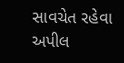સાવચેત રહેવા અપીલ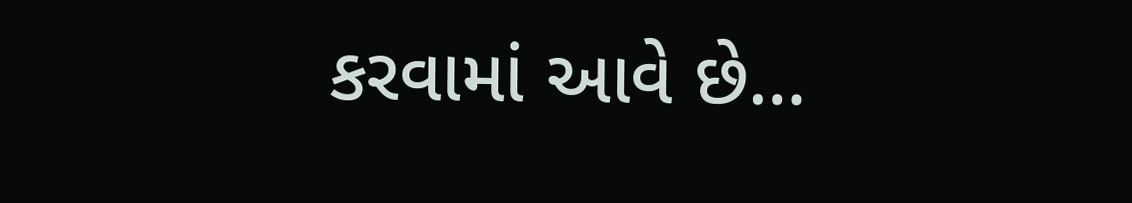કરવામાં આવે છે…